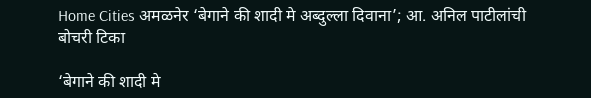Home Cities अमळनेर ‘बेगाने की शादी मे अब्दुल्ला दिवाना’; आ. अनिल पाटीलांची बोचरी टिका

‘बेगाने की शादी मे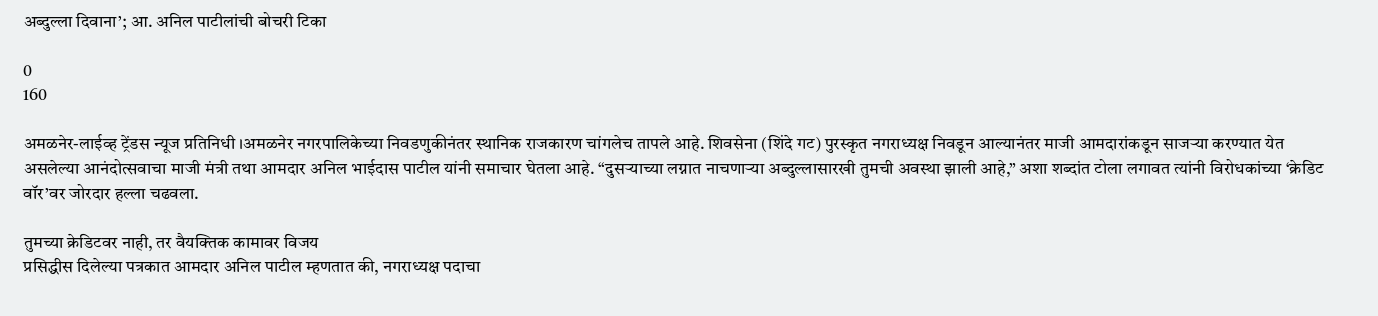अब्दुल्ला दिवाना’; आ. अनिल पाटीलांची बोचरी टिका

0
160

अमळनेर-लाईव्ह ट्रेंडस न्यूज प्रतिनिधी ।अमळनेर नगरपालिकेच्या निवडणुकीनंतर स्थानिक राजकारण चांगलेच तापले आहे. शिवसेना (शिंदे गट) पुरस्कृत नगराध्यक्ष निवडून आल्यानंतर माजी आमदारांकडून साजऱ्या करण्यात येत असलेल्या आनंदोत्सवाचा माजी मंत्री तथा आमदार अनिल भाईदास पाटील यांनी समाचार घेतला आहे. “दुसऱ्याच्या लग्नात नाचणाऱ्या अब्दुल्लासारखी तुमची अवस्था झाली आहे,” अशा शब्दांत टोला लगावत त्यांनी विरोधकांच्या ‘क्रेडिट वॉर’वर जोरदार हल्ला चढवला.

तुमच्या क्रेडिटवर नाही, तर वैयक्तिक कामावर विजय
प्रसिद्धीस दिलेल्या पत्रकात आमदार अनिल पाटील म्हणतात की, नगराध्यक्ष पदाचा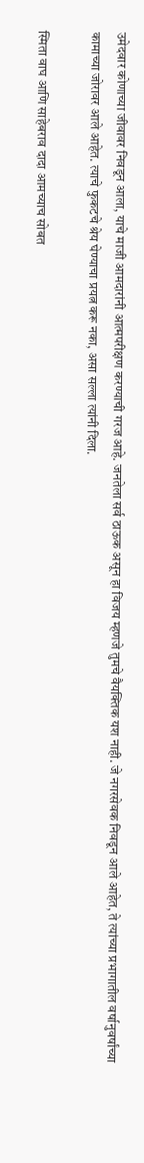उमेदवार कोणाच्या जीवावर निवडून आला, याचे माजी आमदारांनी आत्मपरीक्षण करण्याची गरज आहे. जनतेला सर्व ठाऊक असून हा विजय म्हणजे तुमचे वैयक्तिक यश नाही. जे नगरसेवक निवडून आले आहेत, ते त्यांच्या प्रभागातील वर्षानुवर्षांच्या कामाच्या जोरावर आले आहेत. त्याचे फुकटचे श्रेय घेण्याचा प्रयत्न करू नका, असा सल्ला त्यांनी दिला.

स्मिता वाघ आणि साहेबराव दादा आमच्याच सोबत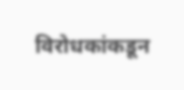विरोधकांकडून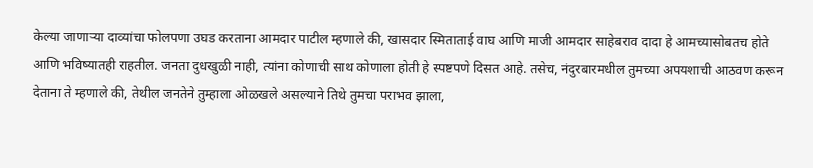केल्या जाणाऱ्या दाव्यांचा फोलपणा उघड करताना आमदार पाटील म्हणाले की, खासदार स्मिताताई वाघ आणि माजी आमदार साहेबराव दादा हे आमच्यासोबतच होते आणि भविष्यातही राहतील. जनता दुधखुळी नाही, त्यांना कोणाची साथ कोणाला होती हे स्पष्टपणे दिसत आहे. तसेच, नंदुरबारमधील तुमच्या अपयशाची आठवण करून देताना ते म्हणाले की, तेथील जनतेने तुम्हाला ओळखले असल्याने तिथे तुमचा पराभव झाला,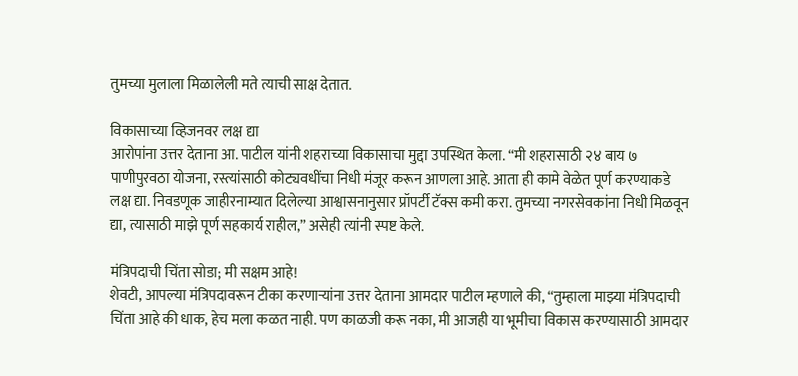तुमच्या मुलाला मिळालेली मते त्याची साक्ष देतात.

विकासाच्या व्हिजनवर लक्ष द्या
आरोपांना उत्तर देताना आ. पाटील यांनी शहराच्या विकासाचा मुद्दा उपस्थित केला. “मी शहरासाठी २४ बाय ७ पाणीपुरवठा योजना, रस्त्यांसाठी कोट्यवधींचा निधी मंजूर करून आणला आहे. आता ही कामे वेळेत पूर्ण करण्याकडे लक्ष द्या. निवडणूक जाहीरनाम्यात दिलेल्या आश्वासनानुसार प्रॉपर्टी टॅक्स कमी करा. तुमच्या नगरसेवकांना निधी मिळवून द्या, त्यासाठी माझे पूर्ण सहकार्य राहील,” असेही त्यांनी स्पष्ट केले.

मंत्रिपदाची चिंता सोडा; मी सक्षम आहे!
शेवटी, आपल्या मंत्रिपदावरून टीका करणाऱ्यांना उत्तर देताना आमदार पाटील म्हणाले की, “तुम्हाला माझ्या मंत्रिपदाची चिंता आहे की धाक, हेच मला कळत नाही. पण काळजी करू नका, मी आजही या भूमीचा विकास करण्यासाठी आमदार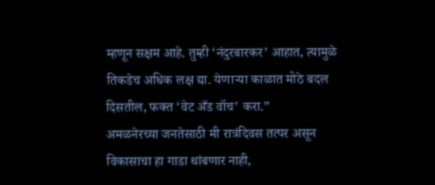म्हणून सक्षम आहे. तुम्ही ‘नंदुरबारकर’ आहात, त्यामुळे तिकडेच अधिक लक्ष द्या. येणाऱ्या काळात मोठे बदल दिसतील, फक्त ‘वेट अँड वॉच’ करा.”
अमळनेरच्या जनतेसाठी मी रात्रंदिवस तत्पर असून विकासाचा हा गाडा थांबणार नाही,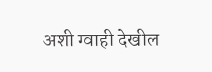अशी ग्वाही देखील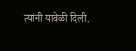त्यांनी यावेळी दिली.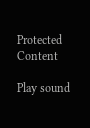Protected Content

Play sound